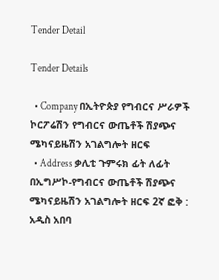Tender Detail

Tender Details

  • Company በኢትዮጵያ የግብርና ሥራዎች ኮርፖሬሽን የግብርና ውጤቶች ሽያጭና ሜካናይዜሽን አገልግሎት ዘርፍ
  • Address ቃሊቲ ጉምሩክ ፊት ለፊት በኢግሥኮ-የግብርና ውጤቶች ሽያጭና ሜካናይዜሽን አገልግሎት ዘርፍ 2ኛ ፎቅ : አዲስ አበባ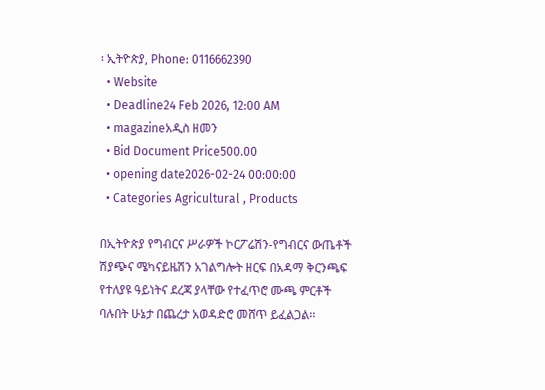፡ ኢትዮጵያ, Phone: 0116662390
  • Website
  • Deadline24 Feb 2026, 12:00 AM
  • magazineአዲስ ዘመን
  • Bid Document Price500.00
  • opening date2026-02-24 00:00:00
  • Categories Agricultural , Products

በኢትዮጵያ የግብርና ሥራዎች ኮርፖሬሽን-የግብርና ውጤቶች ሽያጭና ሜካናይዜሽን አገልግሎት ዘርፍ በአዳማ ቅርንጫፍ የተለያዩ ዓይነትና ደረጃ ያላቸው የተፈጥሮ ሙጫ ምርቶች ባሉበት ሁኔታ በጨረታ አወዳድሮ መሸጥ ይፈልጋል፡፡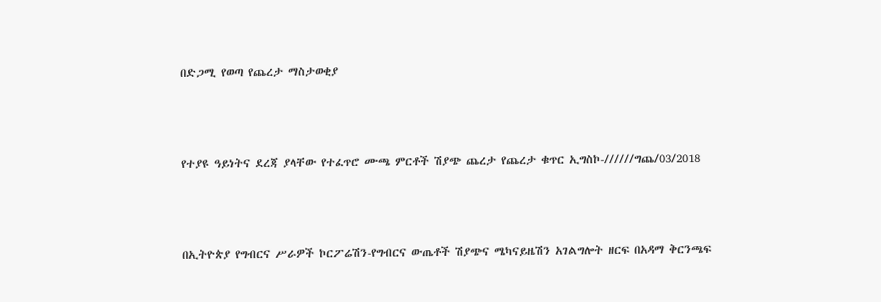በድጋሚ የወጣ የጨረታ ማስታወቂያ



የተያዩ ዓይነትና ደረጃ ያላቸው የተፈጥሮ ሙጫ ምርቶች ሽያጭ ጨረታ የጨረታ ቁጥር ኢግስኮ-//////ግጨ/03/2018



በኢትዮጵያ የግብርና ሥራዎች ኮርፖሬሽን-የግብርና ውጤቶች ሽያጭና ሜካናይዜሽን አገልግሎት ዘርፍ በአዳማ ቅርንጫፍ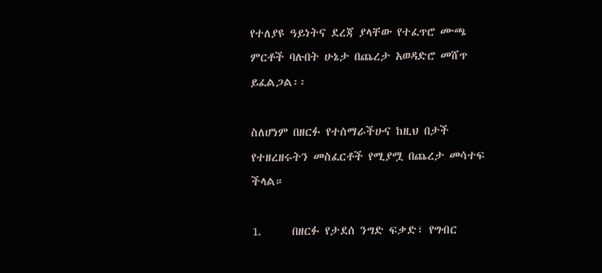የተለያዩ ዓይነትና ደረጃ ያላቸው የተፈጥሮ ሙጫ ምርቶች ባሉበት ሁኔታ በጨረታ አወዳድሮ መሸጥ ይፈልጋል፡፡

ስለሆነም በዘርፉ የተሰማራችሁና ከዚህ በታች የተዘረዘሩትን መስፈርቶች የሚያሟ በጨረታ መሳተፍ ችላል።

1.      በዘርፉ የታደሰ ንግድ ፍቃድ፣ የግብር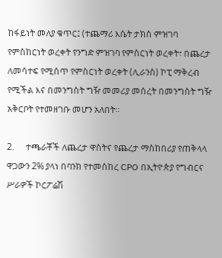ከፋይነት መለያ ቁጥር፤ (ተጨማሪ እሴት ታክስ ምዝገባ የምስከርነት ወረቀት የንግድ ምዝገባ የምስርነት ወረቀት፣ በጨረታ ለመሳተፍ የሚሰጥ የምስርነት ወረቀት (ሊራንስ) ኮፒ ማቅረብ የሚችል እና በመንግስት ግዥ መመሪያ መሰረት በመንግስት ግዥ አቅርቦት የተመዘገቡ መሆን አለበት።

2.      ተጫራቾች ለጨረታ ዋስትና የጨረታ ማስከበሪያ የጠቅላላ ዋጋውን 2% ያላነ በባንክ የተመሰከረ CPO በኢትዮጵያ የግብርና ሥራዎች ኮርፖሬሽ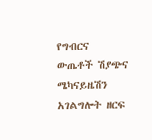የግብርና ውጤቶች ሽያጭና ሜካናይዜሽን አገልግሎት ዘርፍ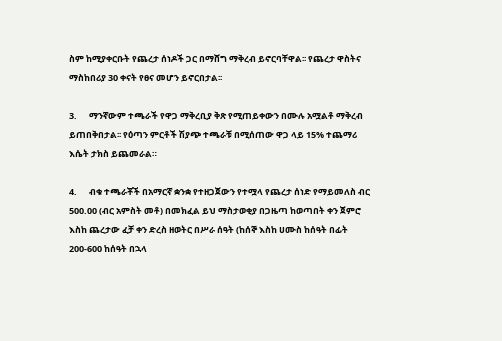ስም ከሚያቀርቡት የጨረታ ሰነዶች ጋር በማሸግ ማቅረብ ይኖርባቸዋል፡፡ የጨረታ ዋስትና ማስከበሪያ 30 ቀናት የፀና መሆን ይኖርበታል፡፡

3.      ማንኛውም ተጫራች የዋጋ ማቅረቢያ ቅጽ የሚጠይቀውን በሙሉ አሟልቶ ማቅረብ ይጠበቅበታል፡፡ የዕጣን ምርቶች ሽያጭ ተጫራቹ በሚሰጠው ዋጋ ላይ 15% ተጨማሪ እሴት ታክስ ይጨመራል።

4.      ብቁ ተጫራቾች በአማርኛ ቋንቋ የተዘጋጀውን የተሟላ የጨረታ ሰነድ የማይመለስ ብር 500.00 (ብር አምስት መቶ) በመክፈል ይህ ማስታወቂያ በጋዜጣ ከወጣበት ቀን ጀምሮ እስከ ጨረታው ፈቻ ቀን ድረስ ዘወትር በሥራ ሰዓት (ከሰኞ እስከ ሀሙስ ከሰዓት በፊት 200-600 ከሰዓት በኋላ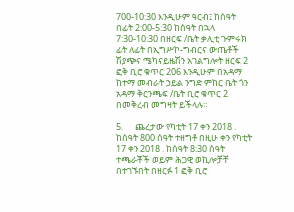700-10:30 እንዲሁም ዓርብ፤ ከሰዓት በፊት 2:00-5:30 ከሰዓት በኋላ 7:30-10:30 በዘርፍ /ቤት ቃሊቲ ጉምሩክ ፊት ለፊት በኢግሥኮ-ግብርና ውጤቶች ሽያጭና ሜካናይዜሽን አገልግሎት ዘርፍ 2 ፎቅ ቢሮ ቁጥር 206 እንዲሁም በአዳማ ከተማ መብራት ኃይል ንግድ ምከር ቤት ጎን አዳማ ቅርንጫፍ /ቤት ቢሮ ቁጥር 2 በመቅረብ መግዛት ይችላሉ።

5.      ጨረታው የካቲት 17 ቀን 2018 . ከሰዓት 800 ሰዓት ተዘግቶ በዚሁ ቀን የካቲት 17 ቀን 2018 . ከሰዓት 8:30 ሰዓት ተጫራቾች ወይም ሕጋዊ ወኪሎቻቸ በተገኙበት በዘርፉ 1 ፎቅ ቢሮ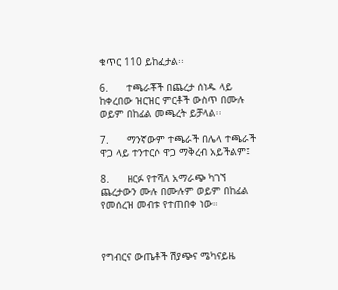ቁጥር 110 ይከፈታል፡፡

6.      ተጫራቾች በጨረታ ሰነዱ ላይ ከቀረበው ዝርዝር ምርቶች ውስጥ በሙሉ ወይም በከፊል መጫረት ይቻላል፡፡

7.      ማንኛውም ተጫራች በሌላ ተጫራች ዋጋ ላይ ተንተርሶ ዋጋ ማቅረብ አይችልም፤

8.      ዘርፉ የተሻለ አማራጭ ካገኘ ጨረታውን ሙሉ በሙሉም ወይም በከፊል የመሰረዝ መብቱ የተጠበቀ ነው።



የግብርና ውጤቶች ሽያጭና ሜካናይዜ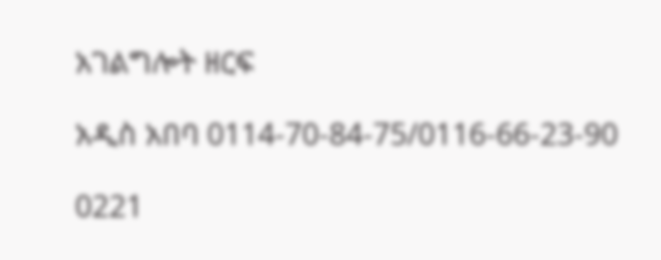አገልግሎት ዘርፍ

አዲስ አበባ 0114-70-84-75/0116-66-23-90

0221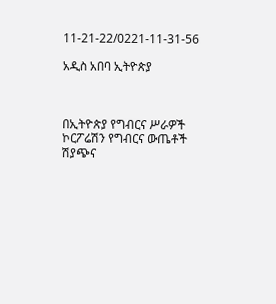11-21-22/0221-11-31-56

አዲስ አበባ ኢትዮጵያ



በኢትዮጵያ የግብርና ሥራዎች ኮርፖሬሽን የግብርና ውጤቶች ሽያጭና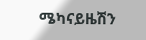ሜካናይዜሽን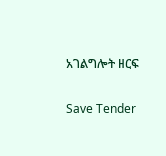አገልግሎት ዘርፍ

Save Tender